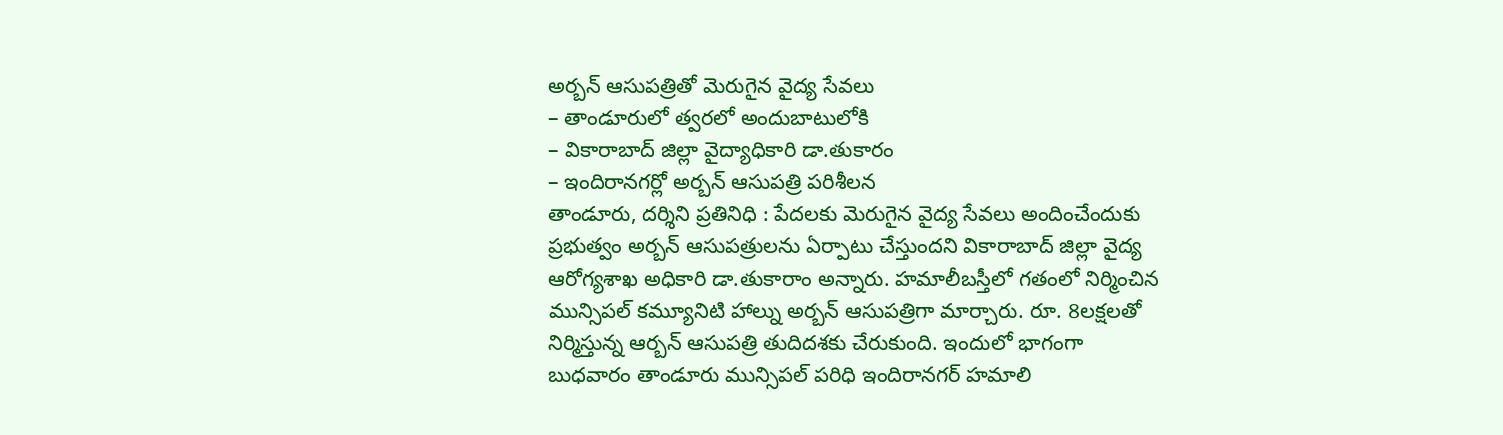అర్బన్ ఆసుపత్రితో మెరుగైన వైద్య సేవలు
– తాండూరులో త్వరలో అందుబాటులోకి
– వికారాబాద్ జిల్లా వైద్యాధికారి డా.తుకారం
– ఇందిరానగర్లో అర్బన్ ఆసుపత్రి పరిశీలన
తాండూరు, దర్శిని ప్రతినిధి : పేదలకు మెరుగైన వైద్య సేవలు అందించేందుకు ప్రభుత్వం అర్బన్ ఆసుపత్రులను ఏర్పాటు చేస్తుందని వికారాబాద్ జిల్లా వైద్య ఆరోగ్యశాఖ అధికారి డా.తుకారాం అన్నారు. హమాలీబస్తీలో గతంలో నిర్మించిన మున్సిపల్ కమ్యూనిటి హాల్ను అర్బన్ ఆసుపత్రిగా మార్చారు. రూ. 8లక్షలతో నిర్మిస్తున్న ఆర్బన్ ఆసుపత్రి తుదిదశకు చేరుకుంది. ఇందులో భాగంగా బుధవారం తాండూరు మున్సిపల్ పరిధి ఇందిరానగర్ హమాలి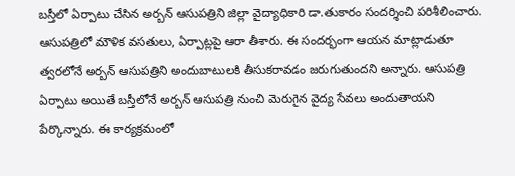బస్తీలో ఏర్పాటు చేసిన అర్బన్ ఆసుపత్రిని జిల్లా వైద్యాధికారి డా.తుకారం సందర్శించి పరిశీలించారు. ఆసుపత్రిలో మౌళిక వసతులు, ఏర్పాట్లపై ఆరా తీశారు. ఈ సందర్భంగా ఆయన మాట్లాడుతూ త్వరలోనే అర్బన్ ఆసుపత్రిని అందుబాటులకి తీసుకరావడం జరుగుతుందని అన్నారు. ఆసుపత్రి ఏర్పాటు అయితే బస్తీలోనే అర్బన్ ఆసుపత్రి నుంచి మెరుగైన వైద్య సేవలు అందుతాయని పేర్కొన్నారు. ఈ కార్యక్రమంలో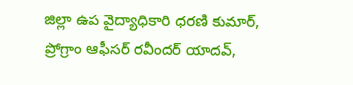జిల్లా ఉప వైద్యాధికారి ధరణి కుమార్, ప్రోగ్రాం ఆఫీసర్ రవీందర్ యాదవ్,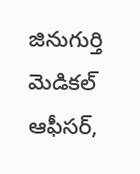జినుగుర్తి మెడికల్ ఆఫీసర్,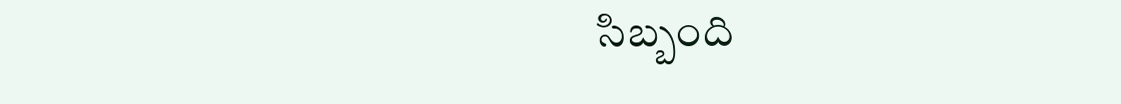సిబ్బంది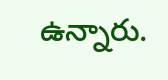ఉన్నారు.